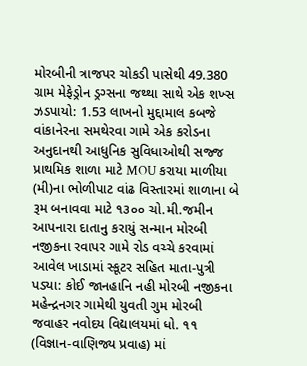મોરબીની ત્રાજપર ચોકડી પાસેથી 49.380 ગ્રામ મેફેડ્રોન ડ્રગ્સના જથ્થા સાથે એક શખ્સ ઝડપાયો: 1.53 લાખનો મુદ્દામાલ કબજે વાંકાનેરના સમથેરવા ગામે એક કરોડના અનુદાનથી આધુનિક સુવિધાઓથી સજ્જ પ્રાથમિક શાળા માટે MOU કરાયા માળીયા (મી)ના ભોળીપાટ વાંઢ વિસ્તારમાં શાળાના બે રૂમ બનાવવા માટે ૧૩૦૦ ચો.મી.જમીન આપનારા દાતાનુ કરાયું સન્માન મોરબી નજીકના રવાપર ગામે રોડ વચ્ચે કરવામાં આવેલ ખાડામાં સ્કૂટર સહિત માતા-પુત્રી પડ્યા: કોઈ જાનહાનિ નહી મોરબી નજીકના મહેન્દ્રનગર ગામેથી યુવતી ગુમ મોરબી જવાહર નવોદય વિદ્યાલયમાં ધો. ૧૧ (વિજ્ઞાન-વાણિજ્ય પ્રવાહ) માં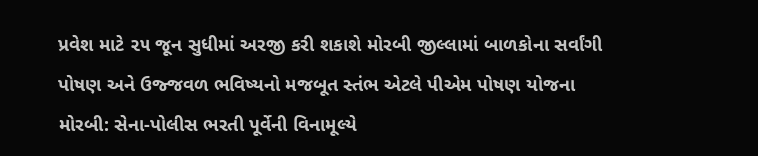પ્રવેશ માટે ૨૫ જૂન સુધીમાં અરજી કરી શકાશે મોરબી જીલ્લામાં બાળકોના સર્વાંગી પોષણ અને ઉજ્જવળ ભવિષ્યનો મજબૂત સ્તંભ એટલે પીએમ પોષણ યોજના મોરબી: સેના-પોલીસ ભરતી પૂર્વેની વિનામૂલ્યે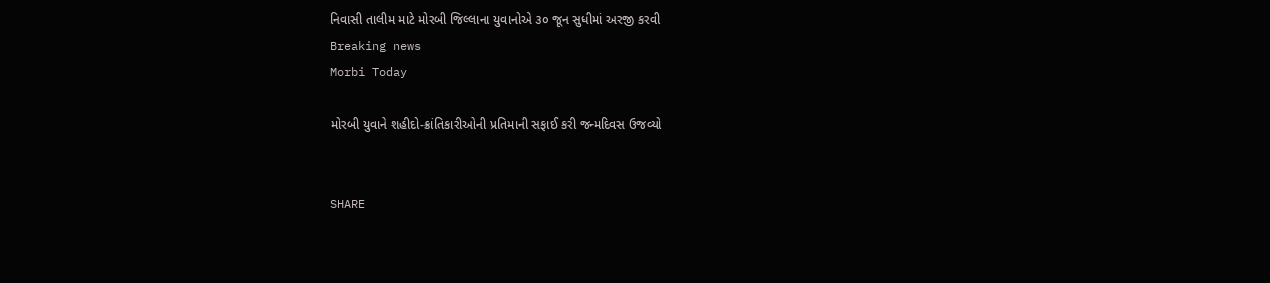નિવાસી તાલીમ માટે મોરબી જિલ્લાના યુવાનોએ ૩૦ જૂન સુધીમાં અરજી કરવી
Breaking news
Morbi Today

મોરબી યુવાને શહીદો-ક્રાંતિકારીઓની પ્રતિમાની સફાઈ કરી જન્મદિવસ ઉજવ્યો


SHARE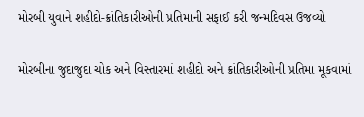મોરબી યુવાને શહીદો-ક્રાંતિકારીઓની પ્રતિમાની સફાઈ કરી જન્મદિવસ ઉજવ્યો

મોરબીના જુદાજુદા ચોક અને વિસ્તારમાં શહીદો અને ક્રાંતિકારીઓની પ્રતિમા મૂકવામાં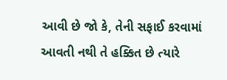આવી છે જો કે, તેની સફાઈ કરવામાં આવતી નથી તે હક્કિત છે ત્યારે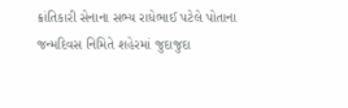ક્રાંતિકારી સેનાના સભ્ય રાધેભાઈ પટેલે પોતાના જન્મદિવસ નિમિતે શહેરમાં જુદાજુદા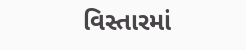વિસ્તારમાં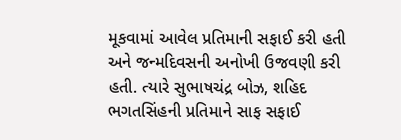મૂકવામાં આવેલ પ્રતિમાની સફાઈ કરી હતી અને જન્મદિવસની અનોખી ઉજવણી કરી હતી. ત્યારે સુભાષચંદ્ર બોઝ, શહિદ ભગતસિંહની પ્રતિમાને સાફ સફાઈ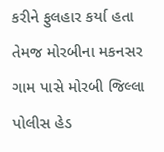કરીને ફુલહાર કર્યા હતા તેમજ મોરબીના મકનસર ગામ પાસે મોરબી જિલ્લા પોલીસ હેડ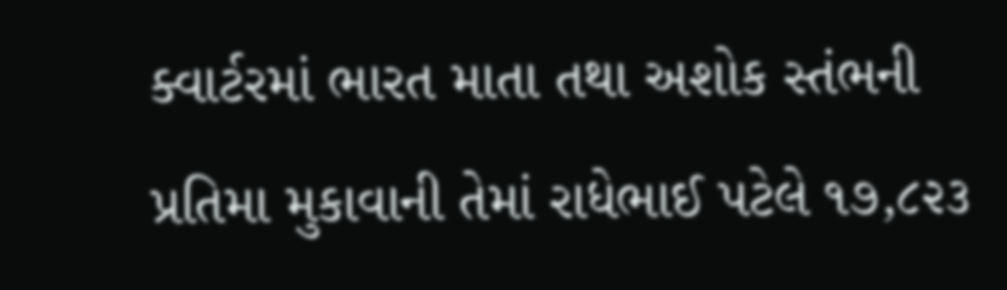ક્વાર્ટરમાં ભારત માતા તથા અશોક સ્તંભની પ્રતિમા મુકાવાની તેમાં રાધેભાઈ પટેલે ૧૭,૮૨૩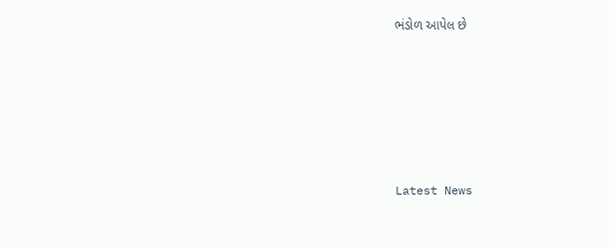ભંડોળ આપેલ છે






Latest News